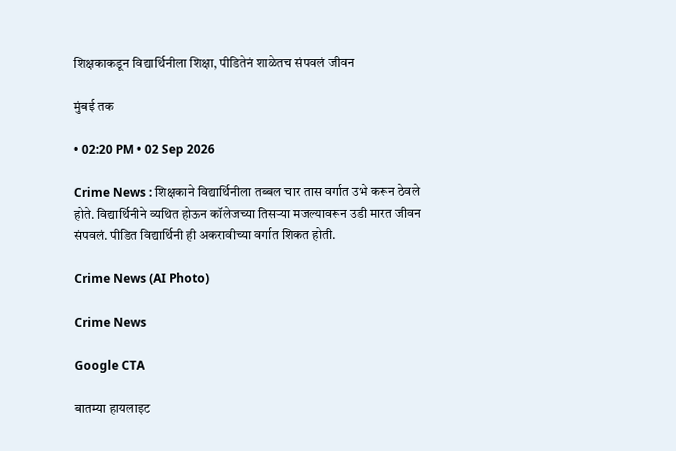शिक्षकाकडून विद्यार्थिनीला शिक्षा, पीडितेनं शाळेतच संपवलं जीवन

मुंबई तक

• 02:20 PM • 02 Sep 2026

Crime News : शिक्षकाने विद्यार्थिनीला तब्बल चार तास वर्गात उभे करून ठेवले होते. विद्यार्थिनीने व्यथित होऊन कॉलेजच्या तिसऱ्या मजल्यावरून उडी मारत जीवन संपवलं. पीडित विद्यार्थिनी ही अकरावीच्या वर्गात शिकत होती.

Crime News (AI Photo)

Crime News

Google CTA

बातम्या हायलाइट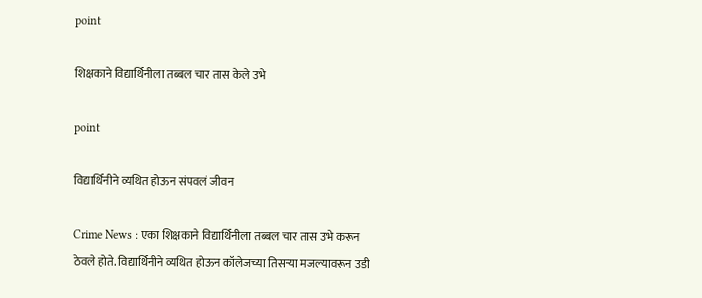point

शिक्षकाने विद्यार्थिनीला तब्बल चार तास केले उभे

point

विद्यार्थिनीने व्यथित होऊन संपवलं जीवन

Crime News : एका शिक्षकाने विद्यार्थिनीला तब्बल चार तास उभे करून ठेवले होते. विद्यार्थिनीने व्यथित होऊन कॉलेजच्या तिसऱ्या मजल्यावरून उडी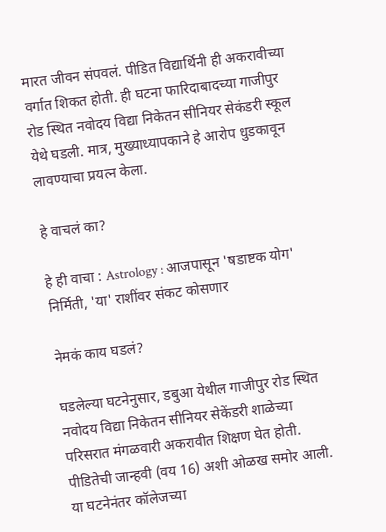मारत जीवन संपवलं. पीडित विद्यार्थिनी ही अकरावीच्या वर्गात शिकत होती. ही घटना फारिदाबादच्या गाजीपुर रोड स्थित नवोदय विद्या निकेतन सीनियर सेकंडरी स्कूल येथे घडली. मात्र, मुख्याध्यापकाने हे आरोप धुडकावून लावण्याचा प्रयत्न केला.

हे वाचलं का?

हे ही वाचा : Astrology : आजपासून 'षडाष्टक योग' निर्मिती, 'या' राशींवर संकट कोसणार

नेमकं काय घडलं?

घडलेल्या घटनेनुसार, डबुआ येथील गाजीपुर रोड स्थित नवोदय विद्या निकेतन सीनियर सेकेंडरी शाळेच्या परिसरात मंगळवारी अकरावीत शिक्षण घेत होती. पीडितेची जान्हवी (वय 16) अशी ओळख समोर आली. या घटनेनंतर कॉलेजच्या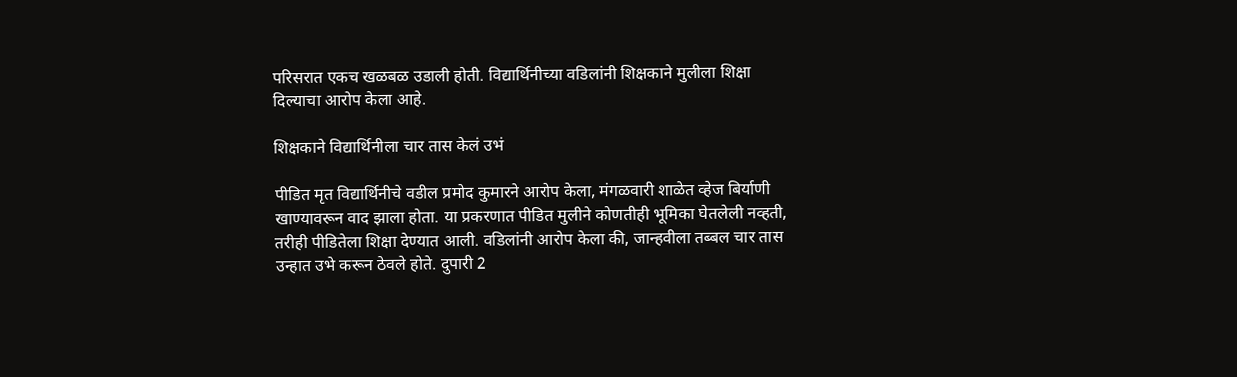परिसरात एकच खळबळ उडाली होती. विद्यार्थिनीच्या वडिलांनी शिक्षकाने मुलीला शिक्षा दिल्याचा आरोप केला आहे.

शिक्षकाने विद्यार्थिनीला चार तास केलं उभं

पीडित मृत विद्यार्थिनीचे वडील प्रमोद कुमारने आरोप केला, मंगळवारी शाळेत व्हेज बिर्याणी खाण्यावरून वाद झाला होता. या प्रकरणात पीडित मुलीने कोणतीही भूमिका घेतलेली नव्हती, तरीही पीडितेला शिक्षा देण्यात आली. वडिलांनी आरोप केला की, जान्हवीला तब्बल चार तास उन्हात उभे करून ठेवले होते. दुपारी 2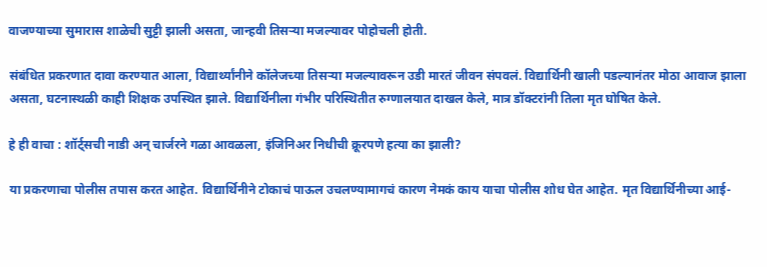वाजण्याच्या सुमारास शाळेची सुट्टी झाली असता, जान्हवी तिसऱ्या मजल्यावर पोहोचली होती.

संबंधित प्रकरणात दावा करण्यात आला, विद्यार्थ्यांनीने कॉलेजच्या तिसऱ्या मजल्यावरून उडी मारतं जीवन संपवलं. विद्यार्थिनी खाली पडल्यानंतर मोठा आवाज झाला असता, घटनास्थळी काही शिक्षक उपस्थित झाले. विद्यार्थिनीला गंभीर परिस्थितीत रुग्णालयात दाखल केले, मात्र डॉक्टरांनी तिला मृत घोषित केले.

हे ही वाचा : शॉर्ट्सची नाडी अन् चार्जरने गळा आवळला, इंजिनिअर निधीची क्रूरपणे हत्या का झाली?

या प्रकरणाचा पोलीस तपास करत आहेत. विद्यार्थिनीने टोकाचं पाऊल उचलण्यामागचं कारण नेमकं काय याचा पोलीस शोध घेत आहेत. मृत विद्यार्थिनीच्या आई-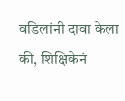वडिलांनी दावा केला की, शिक्षिकेनं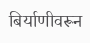बिर्याणीवरून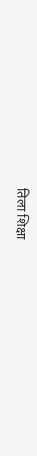तिला शिक्षा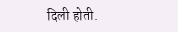दिली होती.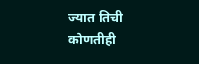ज्यात तिची कोणतीही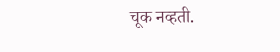चूक नव्हती.